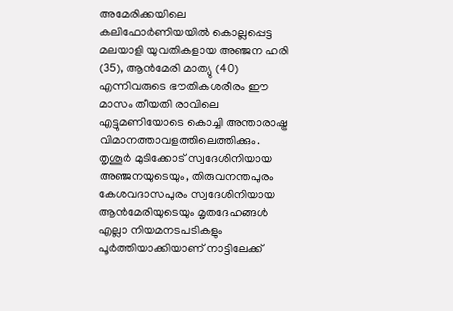അമേരിക്കയിലെ കലിഫോർണിയയിൽ കൊല്ലപ്പെട്ട മലയാളി യുവതികളായ അഞ്ജന ഹരി (35), ആൻമേരി മാത്യു (40) എന്നിവരുടെ ഭൗതികശരീരം ഈ മാസം തീയതി രാവിലെ എട്ടുമണിയോടെ കൊച്ചി അന്താരാഷ്ട്ര വിമാനത്താവളത്തിലെത്തിക്കും. തൃശൂർ മുടിക്കോട് സ്വദേശിനിയായ അഞ്ജനയുടെയും, തിരുവനന്തപുരം കേശവദാസപുരം സ്വദേശിനിയായ ആൻമേരിയുടെയും മൃതദേഹങ്ങൾ എല്ലാ നിയമനടപടികളും പൂർത്തിയാക്കിയാണ് നാട്ടിലേക്ക്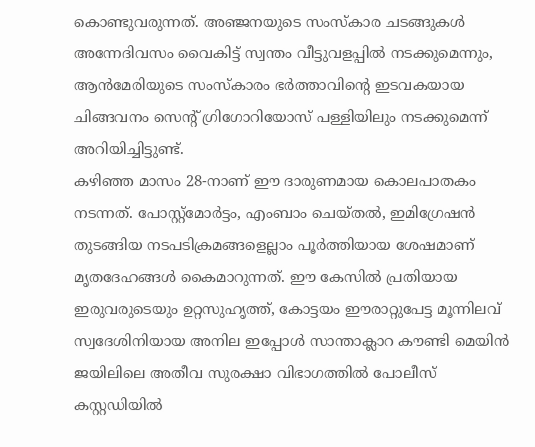കൊണ്ടുവരുന്നത്. അഞ്ജനയുടെ സംസ്കാര ചടങ്ങുകൾ അന്നേദിവസം വൈകിട്ട് സ്വന്തം വീട്ടുവളപ്പിൽ നടക്കുമെന്നും, ആൻമേരിയുടെ സംസ്കാരം ഭർത്താവിന്റെ ഇടവകയായ ചിങ്ങവനം സെന്റ് ഗ്രിഗോറിയോസ് പള്ളിയിലും നടക്കുമെന്ന് അറിയിച്ചിട്ടുണ്ട്.
കഴിഞ്ഞ മാസം 28-നാണ് ഈ ദാരുണമായ കൊലപാതകം നടന്നത്. പോസ്റ്റ്മോർട്ടം, എംബാം ചെയ്തൽ, ഇമിഗ്രേഷൻ തുടങ്ങിയ നടപടിക്രമങ്ങളെല്ലാം പൂർത്തിയായ ശേഷമാണ് മൃതദേഹങ്ങൾ കൈമാറുന്നത്. ഈ കേസിൽ പ്രതിയായ ഇരുവരുടെയും ഉറ്റസുഹൃത്ത്, കോട്ടയം ഈരാറ്റുപേട്ട മൂന്നിലവ് സ്വദേശിനിയായ അനില ഇപ്പോൾ സാന്താക്ലാറ കൗണ്ടി മെയിൻ ജയിലിലെ അതീവ സുരക്ഷാ വിഭാഗത്തിൽ പോലീസ് കസ്റ്റഡിയിൽ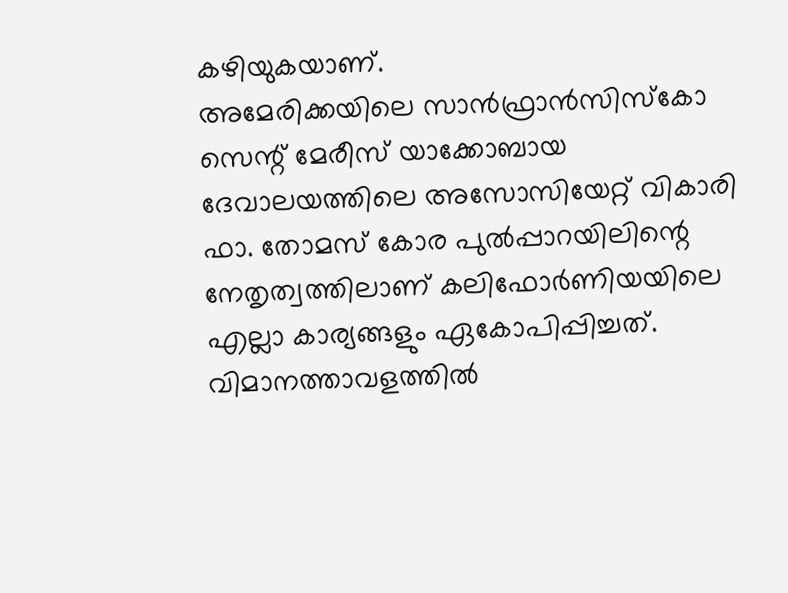കഴിയുകയാണ്.
അമേരിക്കയിലെ സാൻഫ്രാൻസിസ്കോ സെന്റ് മേരീസ് യാക്കോബായ ദേവാലയത്തിലെ അസോസിയേറ്റ് വികാരി ഫാ. തോമസ് കോര പുൽപ്പാറയിലിന്റെ നേതൃത്വത്തിലാണ് കലിഫോർണിയയിലെ എല്ലാ കാര്യങ്ങളും ഏകോപിപ്പിച്ചത്. വിമാനത്താവളത്തിൽ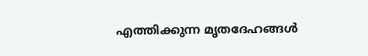എത്തിക്കുന്ന മൃതദേഹങ്ങൾ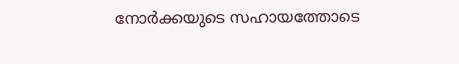നോർക്കയുടെ സഹായത്തോടെ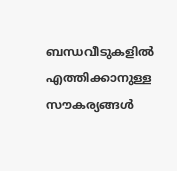ബന്ധവീടുകളിൽ എത്തിക്കാനുള്ള സൗകര്യങ്ങൾ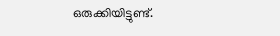ഒരുക്കിയിട്ടുണ്ട്.